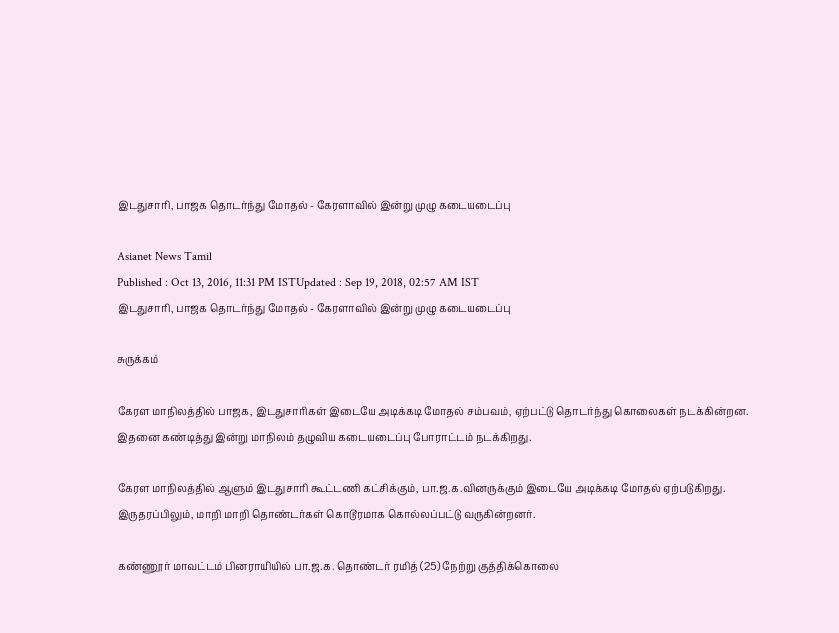இடதுசாரி, பாஜக தொடர்ந்து மோதல் - கேரளாவில் இன்று முழு கடையடைப்பு

Asianet News Tamil
Published : Oct 13, 2016, 11:31 PM ISTUpdated : Sep 19, 2018, 02:57 AM IST
இடதுசாரி, பாஜக தொடர்ந்து மோதல் - கேரளாவில் இன்று முழு கடையடைப்பு

சுருக்கம்

கேரள மாநிலத்தில் பாஜக, இடதுசாரிகள் இடையே அடிக்கடி மோதல் சம்பவம், ஏற்பட்டு தொடர்ந்து கொலைகள் நடக்கின்றன. இதனை கண்டித்து இன்று மாநிலம் தழுவிய கடையடைப்பு போராட்டம் நடக்கிறது.

கேரள மாநிலத்தில் ஆளும் இடதுசாரி கூட்டணி கட்சிக்கும், பா.ஜ.க.வினருக்கும் இடையே அடிக்கடி மோதல் ஏற்படுகிறது. இருதரப்பிலும், மாறி மாறி தொண்டர்கள் கொடூரமாக கொல்லப்பட்டு வருகின்றனர்.

கண்ணூர் மாவட்டம் பினராயியில் பா.ஜ.க. தொண்டர் ரமித் (25) நேற்று குத்திக்கொலை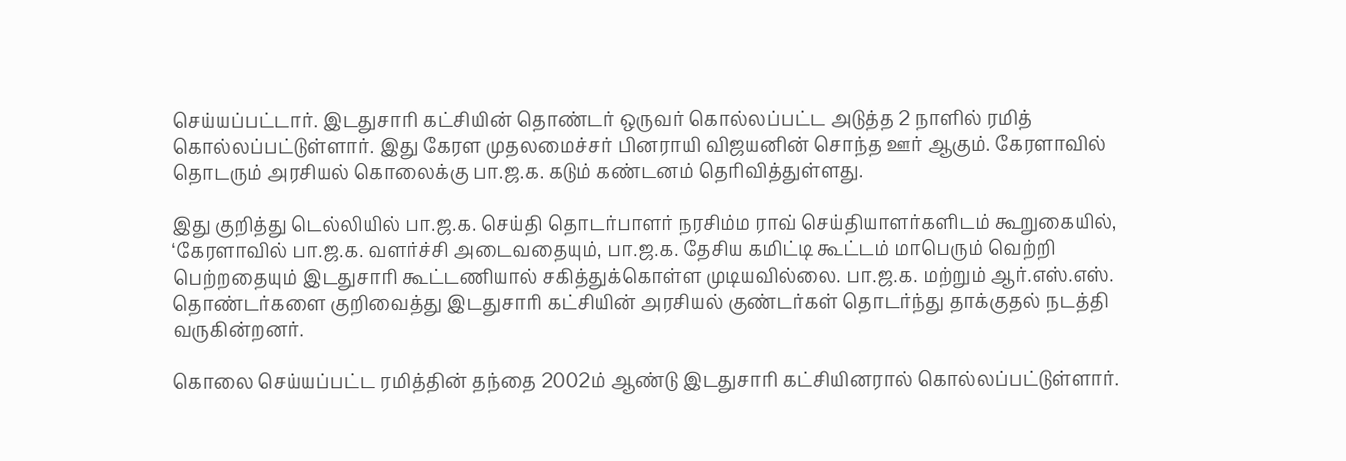செய்யப்பட்டார். இடதுசாரி கட்சியின் தொண்டர் ஒருவர் கொல்லப்பட்ட அடுத்த 2 நாளில் ரமித் கொல்லப்பட்டுள்ளார். இது கேரள முதலமைச்சர் பினராயி விஜயனின் சொந்த ஊர் ஆகும். கேரளாவில் தொடரும் அரசியல் கொலைக்கு பா.ஜ.க. கடும் கண்டனம் தெரிவித்துள்ளது.

இது குறித்து டெல்லியில் பா.ஜ.க. செய்தி தொடர்பாளர் நரசிம்ம ராவ் செய்தியாளர்களிடம் கூறுகையில், ‘கேரளாவில் பா.ஜ.க. வளர்ச்சி அடைவதையும், பா.ஜ.க. தேசிய கமிட்டி கூட்டம் மாபெரும் வெற்றி பெற்றதையும் இடதுசாரி கூட்டணியால் சகித்துக்கொள்ள முடியவில்லை. பா.ஜ.க. மற்றும் ஆர்.எஸ்.எஸ். தொண்டர்களை குறிவைத்து இடதுசாரி கட்சியின் அரசியல் குண்டர்கள் தொடர்ந்து தாக்குதல் நடத்தி வருகின்றனர்.

கொலை செய்யப்பட்ட ரமித்தின் தந்தை 2002ம் ஆண்டு இடதுசாரி கட்சியினரால் கொல்லப்பட்டுள்ளார்.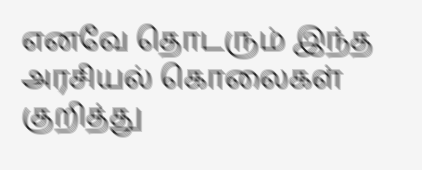எனவே தொடரும் இந்த அரசியல் கொலைகள் குறித்து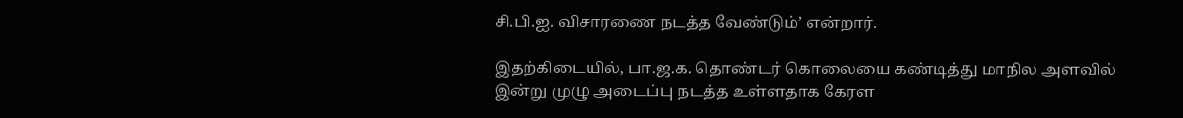சி.பி.ஐ. விசாரணை நடத்த வேண்டும்’ என்றார்.

இதற்கிடையில், பா.ஜ.க. தொண்டர் கொலையை கண்டித்து மாநில அளவில் இன்று முழு அடைப்பு நடத்த உள்ளதாக கேரள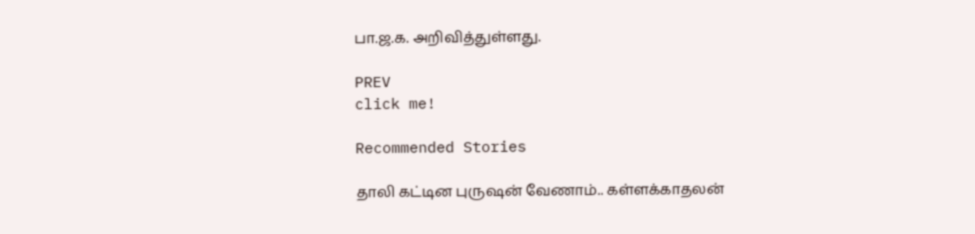பா.ஜ.க. அறிவித்துள்ளது.

PREV
click me!

Recommended Stories

தாலி கட்டின புருஷன் வேணாம்.. கள்ளக்காதலன்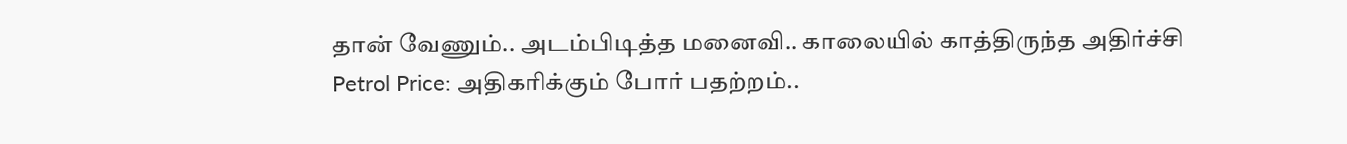தான் வேணும்.. அடம்பிடித்த மனைவி.. காலையில் காத்திருந்த அதிர்ச்சி
Petrol Price: அதிகரிக்கும் போர் பதற்றம்..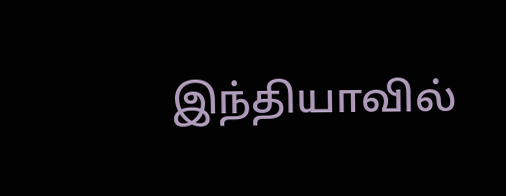இந்தியாவில்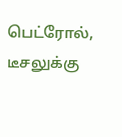பெட்ரோல், டீசலுக்கு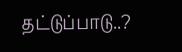தட்டுப்பாடு..?